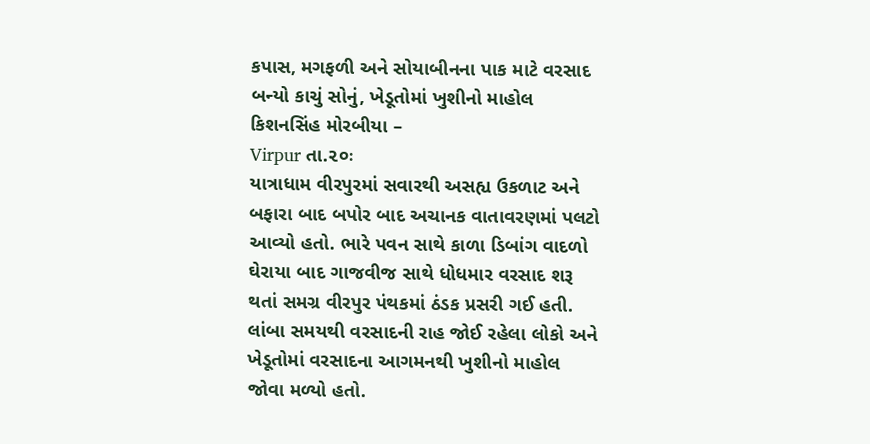કપાસ, મગફળી અને સોયાબીનના પાક માટે વરસાદ બન્યો કાચું સોનું, ખેડૂતોમાં ખુશીનો માહોલ
કિશનસિંહ મોરબીયા –
Virpur તા.૨૦ઃ
યાત્રાધામ વીરપુરમાં સવારથી અસહ્ય ઉકળાટ અને બફારા બાદ બપોર બાદ અચાનક વાતાવરણમાં પલટો આવ્યો હતો. ભારે પવન સાથે કાળા ડિબાંગ વાદળો ઘેરાયા બાદ ગાજવીજ સાથે ધોધમાર વરસાદ શરૂ થતાં સમગ્ર વીરપુર પંથકમાં ઠંડક પ્રસરી ગઈ હતી. લાંબા સમયથી વરસાદની રાહ જોઈ રહેલા લોકો અને ખેડૂતોમાં વરસાદના આગમનથી ખુશીનો માહોલ જોવા મળ્યો હતો.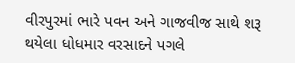વીરપુરમાં ભારે પવન અને ગાજવીજ સાથે શરૂ થયેલા ધોધમાર વરસાદને પગલે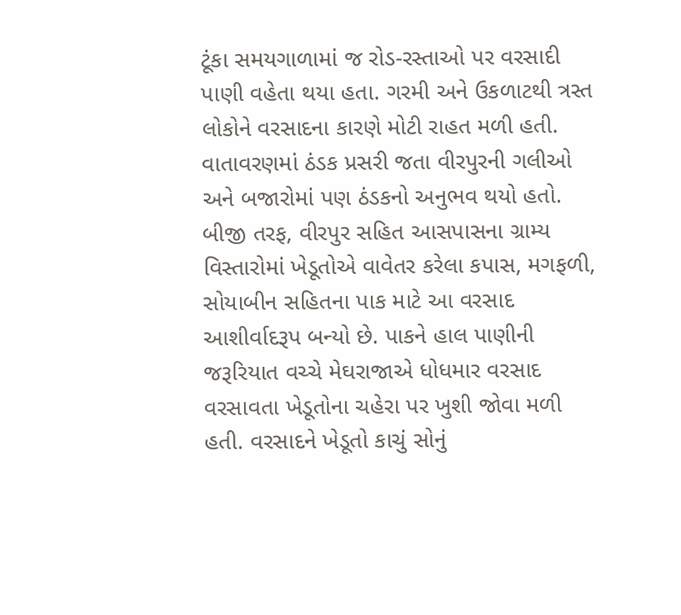ટૂંકા સમયગાળામાં જ રોડ-રસ્તાઓ પર વરસાદી પાણી વહેતા થયા હતા. ગરમી અને ઉકળાટથી ત્રસ્ત લોકોને વરસાદના કારણે મોટી રાહત મળી હતી. વાતાવરણમાં ઠંડક પ્રસરી જતા વીરપુરની ગલીઓ અને બજારોમાં પણ ઠંડકનો અનુભવ થયો હતો.
બીજી તરફ, વીરપુર સહિત આસપાસના ગ્રામ્ય વિસ્તારોમાં ખેડૂતોએ વાવેતર કરેલા કપાસ, મગફળી, સોયાબીન સહિતના પાક માટે આ વરસાદ આશીર્વાદરૂપ બન્યો છે. પાકને હાલ પાણીની જરૂરિયાત વચ્ચે મેઘરાજાએ ધોધમાર વરસાદ વરસાવતા ખેડૂતોના ચહેરા પર ખુશી જોવા મળી હતી. વરસાદને ખેડૂતો કાચું સોનું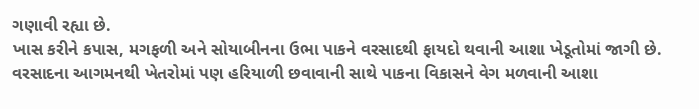ગણાવી રહ્યા છે.
ખાસ કરીને કપાસ, મગફળી અને સોયાબીનના ઉભા પાકને વરસાદથી ફાયદો થવાની આશા ખેડૂતોમાં જાગી છે. વરસાદના આગમનથી ખેતરોમાં પણ હરિયાળી છવાવાની સાથે પાકના વિકાસને વેગ મળવાની આશા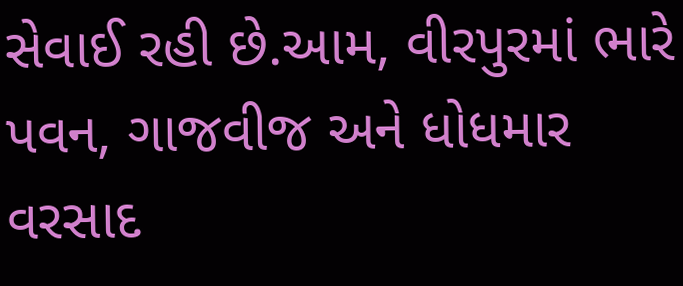સેવાઈ રહી છે.આમ, વીરપુરમાં ભારે પવન, ગાજવીજ અને ધોધમાર વરસાદ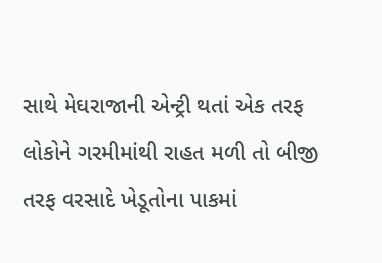સાથે મેઘરાજાની એન્ટ્રી થતાં એક તરફ લોકોને ગરમીમાંથી રાહત મળી તો બીજી તરફ વરસાદે ખેડૂતોના પાકમાં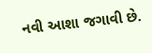નવી આશા જગાવી છે.